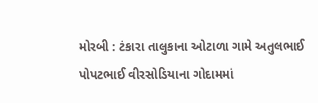મોરબી : ટંકારા તાલુકાના ઓટાળા ગામે અતુલભાઈ પોપટભાઈ વીરસોડિયાના ગોદામમાં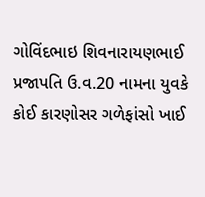ગોવિંદભાઇ શિવનારાયણભાઈ પ્રજાપતિ ઉ.વ.20 નામના યુવકે કોઈ કારણોસર ગળેફાંસો ખાઈ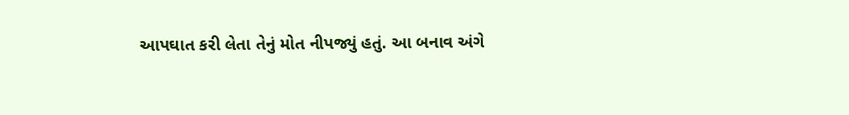આપઘાત કરી લેતા તેનું મોત નીપજ્યું હતું. આ બનાવ અંગે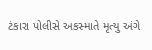ટંકારા પોલીસે અકસ્માતે મૃત્યુ અંગે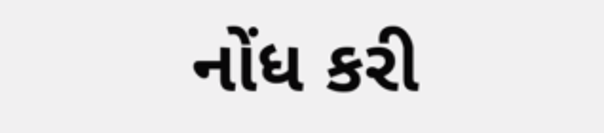નોંધ કરી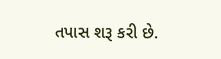તપાસ શરૂ કરી છે.